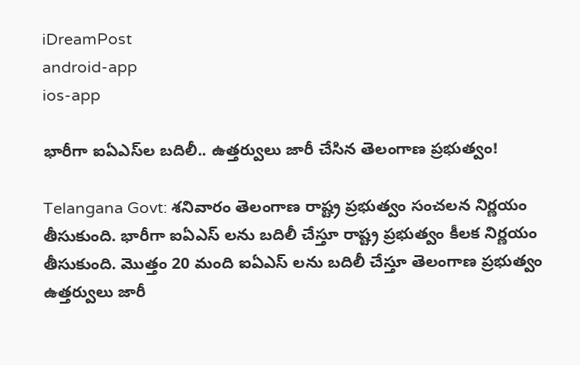iDreamPost
android-app
ios-app

భారీగా ఐఏఎస్‌ల బదిలీ.. ఉత్తర్వులు జారీ చేసిన తెలంగాణ ప్రభుత్వం!

Telangana Govt: శనివారం తెలంగాణ రాష్ట్ర ప్రభుత్వం సంచలన నిర్ణయం తీసుకుంది. భారీగా ఐఏఎస్ లను బదిలీ చేస్తూ రాష్ట్ర ప్రభుత్వం కీలక నిర్ణయం తీసుకుంది. మొత్తం 20 మంది ఐఏఎస్ లను బదిలీ చేస్తూ తెలంగాణ ప్రభుత్వం ఉత్తర్వులు జారీ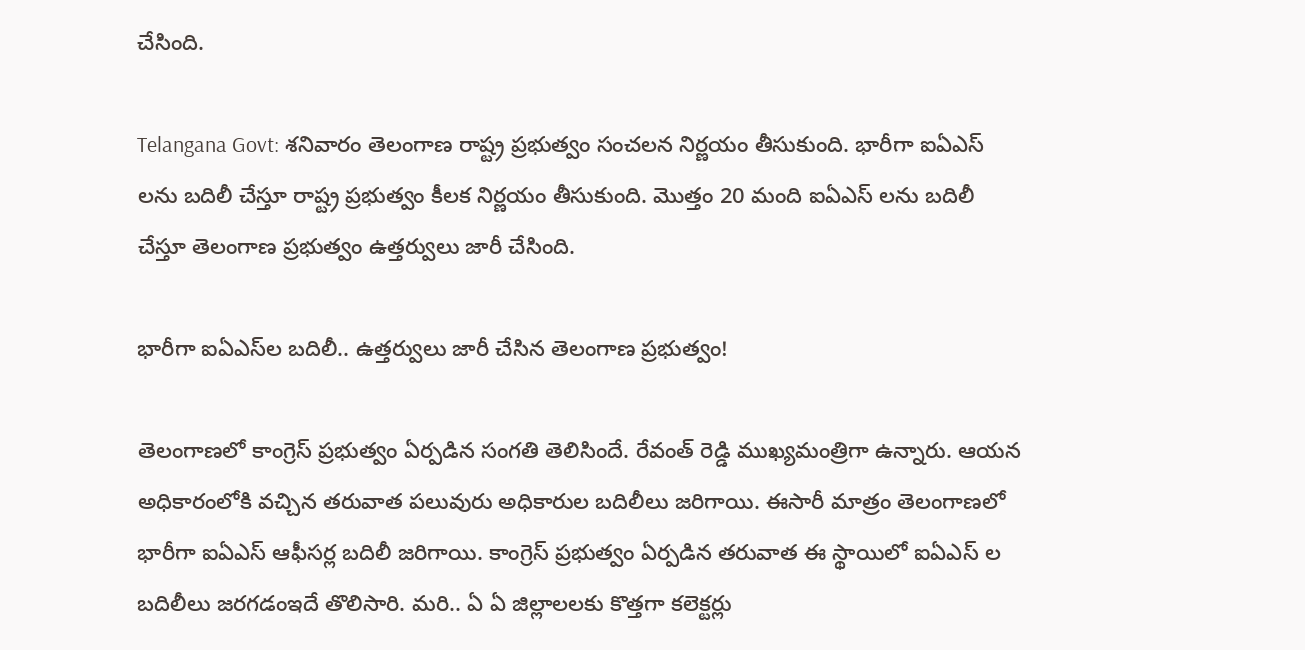చేసింది.

Telangana Govt: శనివారం తెలంగాణ రాష్ట్ర ప్రభుత్వం సంచలన నిర్ణయం తీసుకుంది. భారీగా ఐఏఎస్ లను బదిలీ చేస్తూ రాష్ట్ర ప్రభుత్వం కీలక నిర్ణయం తీసుకుంది. మొత్తం 20 మంది ఐఏఎస్ లను బదిలీ చేస్తూ తెలంగాణ ప్రభుత్వం ఉత్తర్వులు జారీ చేసింది.

భారీగా ఐఏఎస్‌ల బదిలీ.. ఉత్తర్వులు జారీ చేసిన తెలంగాణ ప్రభుత్వం!

తెలంగాణలో కాంగ్రెస్ ప్రభుత్వం ఏర్పడిన సంగతి తెలిసిందే. రేవంత్ రెడ్డి ముఖ్యమంత్రిగా ఉన్నారు. ఆయన అధికారంలోకి వచ్చిన తరువాత పలువురు అధికారుల బదిలీలు జరిగాయి. ఈసారీ మాత్రం తెలంగాణలో భారీగా ఐఏఎస్ ఆఫీసర్ల బదిలీ జరిగాయి. కాంగ్రెస్ ప్రభుత్వం ఏర్పడిన తరువాత ఈ స్థాయిలో ఐఏఎస్ ల బదిలీలు జరగడంఇదే తొలిసారి. మరి.. ఏ ఏ జిల్లాలలకు కొత్తగా కలెక్టర్లు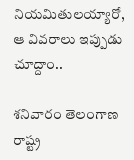నియమితులయ్యారో, ఆ వివరాలు ఇప్పుడు చూద్దాం..

శనివారం తెలంగాణ రాష్ట్ర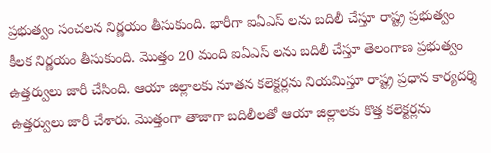ప్రభుత్వం సంచలన నిర్ణయం తీసుకుంది. భారీగా ఐఏఎస్ లను బదిలీ చేస్తూ రాష్ట్ర ప్రభుత్వం కీలక నిర్ణయం తీసుకుంది. మొత్తం 20 మంది ఐఏఎస్ లను బదిలీ చేస్తూ తెలంగాణ ప్రభుత్వం ఉత్తర్వులు జారీ చేసింది. ఆయా జిల్లాలకు నూతన కలెక్టర్లను నియమిస్తూ రాష్ట్ర ప్రధాన కార్యదర్శి ఉత్తర్వులు జారీ చేశారు. మొత్తంగా తాజాగా బదిలీలతో ఆయా జిల్లాలకు కొత్త కలెక్టర్లను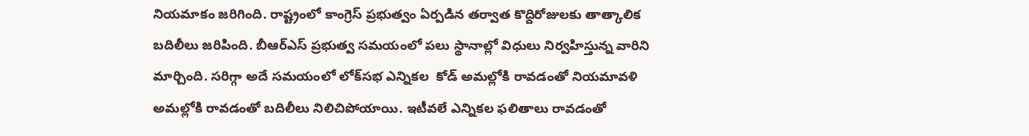నియమాకం జరిగింది. రాష్ట్రంలో కాంగ్రెస్ ప్రభుత్వం ఏర్పడిన తర్వాత కొద్దిరోజులకు తాత్కాలిక బదిలీలు జరిపింది. బీఆర్ఎస్ ప్రభుత్వ సమయంలో పలు స్థానాల్లో విధులు నిర్వహిస్తున్న వారిని మార్చింది. సరిగ్గా అదే సమయంలో లోక్‌సభ ఎన్నికల  కోడ్ అమల్లోకి రావడంతో నియమావళి అమల్లోకి రావడంతో బదిలీలు నిలిచిపోయాయి. ఇటీవలే ఎన్నికల ఫలితాలు రావడంతో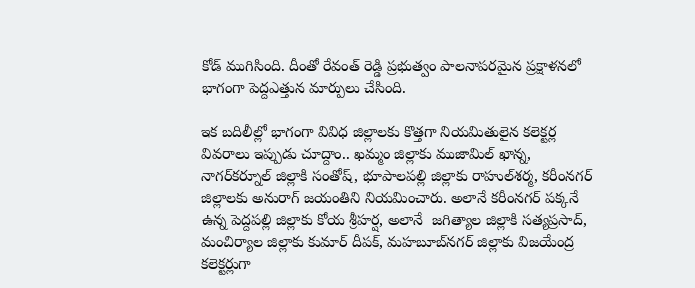కోడ్ ముగిసింది. దీంతో రేవంత్ రెడ్డి ప్రభుత్వం పాలనాపరమైన ప్రక్షాళనలో భాగంగా పెద్దఎత్తున మార్పులు చేసింది.

ఇక బదిలీల్లో భాగంగా వివిధ జిల్లాలకు కొత్తగా నియమితులైన కలెక్టర్ల వివరాలు ఇప్పుడు చూద్దాం.. ఖమ్మం జిల్లాకు ముజామిల్‌ ఖాన్న, నాగర్‌కర్నూల్‌ జిల్లాకి సంతోష్‌, భూపాలపల్లి జిల్లాకు రాహుల్‌శర్మ, కరీంనగర్‌ జిల్లాలకు అనురాగ్‌ జయంతిని నియమించారు. అలానే కరీంనగర్ పక్కనే ఉన్న పెద్దపల్లి జిల్లాకు కోయ శ్రీహర్ష, అలానే  జగిత్యాల జిల్లాకి సత్యప్రసాద్‌, మంచిర్యాల జిల్లాకు కుమార్‌ దీపక్‌, మహబూబ్‌నగర్‌ జిల్లాకు విజయేంద్ర కలెక్టర్లుగా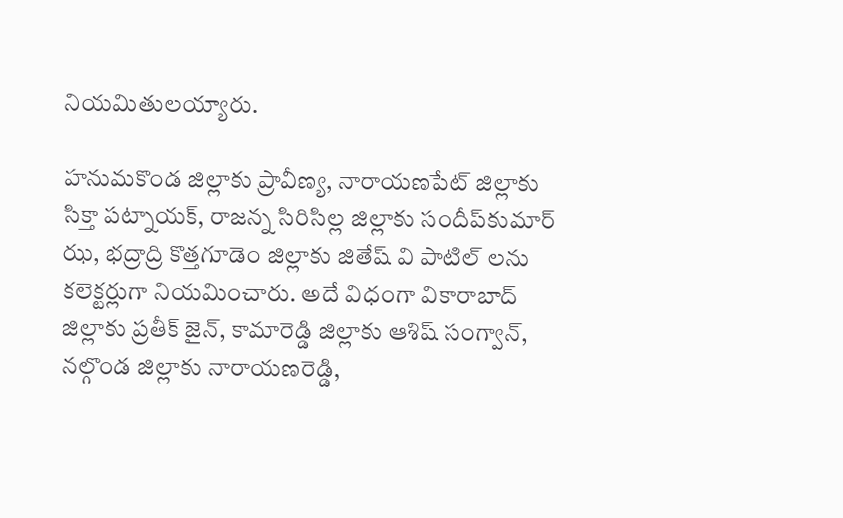నియమితులయ్యారు.

హనుమకొండ జిల్లాకు ప్రావీణ్య, నారాయణపేట్‌ జిల్లాకు సిక్తా పట్నాయక్‌, రాజన్న సిరిసిల్ల జిల్లాకు సందీప్‌కుమార్‌ ఝ, భద్రాద్రి కొత్తగూడెం జిల్లాకు జితేష్‌ వి పాటిల్‌ లను కలెక్టర్లుగా నియమించారు. అదే విధంగా వికారాబాద్‌ జిల్లాకు ప్రతీక్‌ జైన్‌, కామారెడ్డి జిల్లాకు ఆశిష్‌ సంగ్వాన్‌, నల్గొండ జిల్లాకు నారాయణరెడ్డి,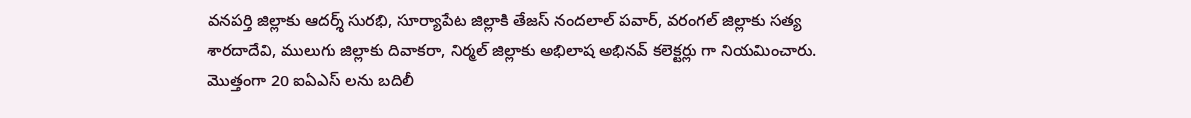వనపర్తి జిల్లాకు ఆదర్శ్‌ సురభి, సూర్యాపేట జిల్లాకి తేజస్‌ నందలాల్‌ పవార్‌, వరంగల్‌ జిల్లాకు సత్య శారదాదేవి, ములుగు జిల్లాకు దివాకరా, నిర్మల్‌ జిల్లాకు అభిలాష అభినవ్‌ కలెక్టర్లు గా నియమించారు. మొత్తంగా 20 ఐఏఎస్ లను బదిలీ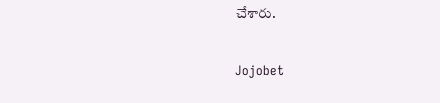చేశారు.

Jojobet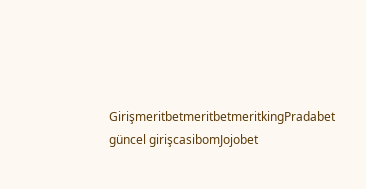GirişmeritbetmeritbetmeritkingPradabet güncel girişcasibomJojobet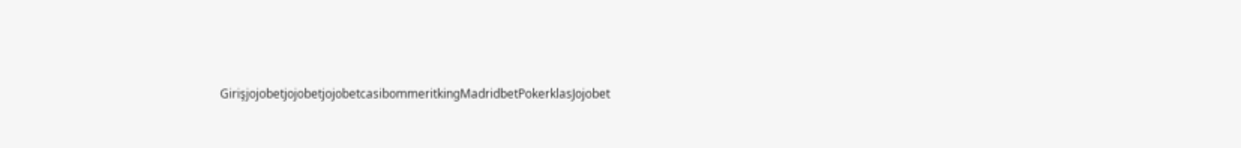GirişjojobetjojobetjojobetcasibommeritkingMadridbetPokerklasJojobet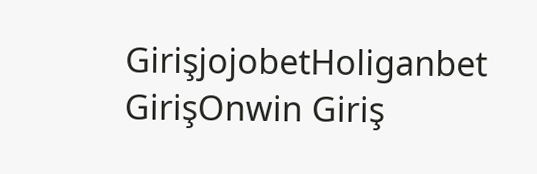GirişjojobetHoliganbet GirişOnwin Giriş